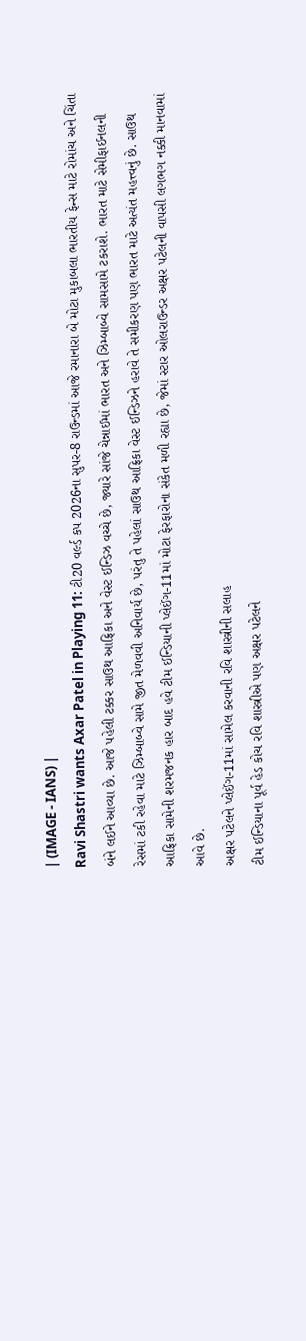| (IMAGE - IANS) |
Ravi Shastri wants Axar Patel in Playing 11: ટી20 વર્લ્ડ કપ 2026ના સુપર-8 રાઉન્ડમાં આજે રમાનારા બે મોટા મુકાબલા ભારતીય ફેન્સ માટે રોમાંચ અને ચિંતા બંને લઈને આવ્યા છે. આજે પહેલી ટક્કર સાઉથ આફ્રિકા અને વેસ્ટ ઈન્ડિઝ વચ્ચે છે, જ્યારે સાંજે ચેન્નાઈમાં ભારત અને ઝિમ્બાબ્વે સામસામે ટકરાશે. ભારત માટે સેમીફાઈનલની રેસમાં ટકી રહેવા માટે ઝિમ્બાબ્વે સામે જીત મેળવવી અનિવાર્ય છે, પરંતુ તે પહેલાં સાઉથ આફ્રિકા વેસ્ટ ઈન્ડિઝને હરાવે તે સમીકરણ પણ ભારત માટે અત્યંત મહત્ત્વનું છે. સાઉથ આફ્રિકા સામેની શરમજનક હાર બાદ હવે ટીમ ઈન્ડિયાની પ્લેઈંગ-11માં મોટા ફેરફારોના સંકેત મળી રહ્યા છે, જેમાં સ્ટાર ઓલરાઉન્ડર અક્ષર પટેલની વાપસી લગભગ નક્કી માનવામાં આવે છે.
અક્ષર પટેલને પ્લેઈંગ-11માં સામેલ કરવાની રવિ શાસ્ત્રીની સલાહ
ટીમ ઈન્ડિયાના પૂર્વ હેડ કોચ રવિ શાસ્ત્રીએ પણ અક્ષર પટેલને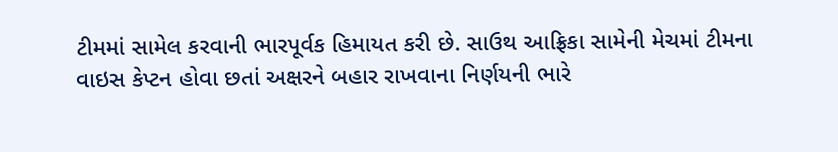ટીમમાં સામેલ કરવાની ભારપૂર્વક હિમાયત કરી છે. સાઉથ આફ્રિકા સામેની મેચમાં ટીમના વાઇસ કેપ્ટન હોવા છતાં અક્ષરને બહાર રાખવાના નિર્ણયની ભારે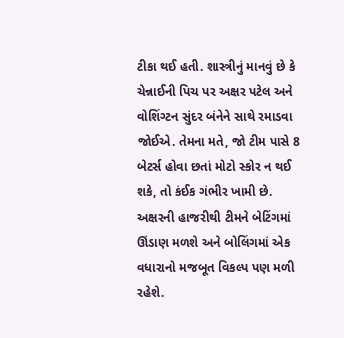ટીકા થઈ હતી. શાસ્ત્રીનું માનવું છે કે ચેન્નાઈની પિચ પર અક્ષર પટેલ અને વોશિંગ્ટન સુંદર બંનેને સાથે રમાડવા જોઈએ. તેમના મતે, જો ટીમ પાસે 8 બેટર્સ હોવા છતાં મોટો સ્કોર ન થઈ શકે, તો કંઈક ગંભીર ખામી છે. અક્ષરની હાજરીથી ટીમને બેટિંગમાં ઊંડાણ મળશે અને બોલિંગમાં એક વધારાનો મજબૂત વિકલ્પ પણ મળી રહેશે.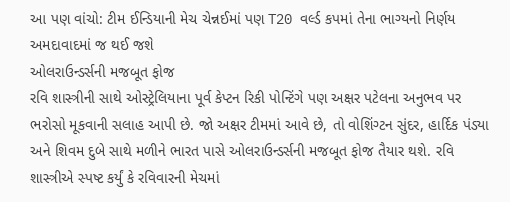આ પણ વાંચો: ટીમ ઈન્ડિયાની મેચ ચેન્નઈમાં પણ T20 વર્લ્ડ કપમાં તેના ભાગ્યનો નિર્ણય અમદાવાદમાં જ થઈ જશે
ઓલરાઉન્ડર્સની મજબૂત ફોજ
રવિ શાસ્ત્રીની સાથે ઓસ્ટ્રેલિયાના પૂર્વ કેપ્ટન રિકી પોન્ટિંગે પણ અક્ષર પટેલના અનુભવ પર ભરોસો મૂકવાની સલાહ આપી છે. જો અક્ષર ટીમમાં આવે છે, તો વોશિંગ્ટન સુંદર, હાર્દિક પંડ્યા અને શિવમ દુબે સાથે મળીને ભારત પાસે ઓલરાઉન્ડર્સની મજબૂત ફોજ તૈયાર થશે. રવિ શાસ્ત્રીએ સ્પષ્ટ કર્યું કે રવિવારની મેચમાં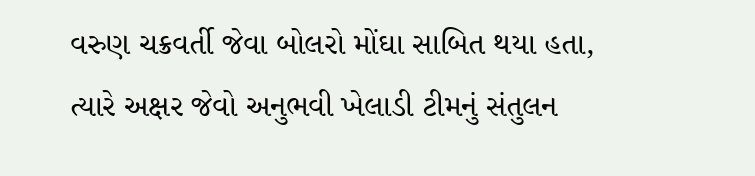વરુણ ચક્રવર્તી જેવા બોલરો મોંઘા સાબિત થયા હતા, ત્યારે અક્ષર જેવો અનુભવી ખેલાડી ટીમનું સંતુલન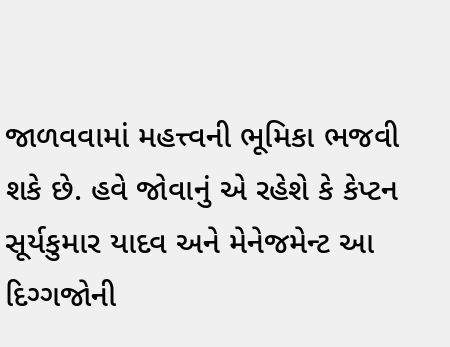જાળવવામાં મહત્ત્વની ભૂમિકા ભજવી શકે છે. હવે જોવાનું એ રહેશે કે કેપ્ટન સૂર્યકુમાર યાદવ અને મેનેજમેન્ટ આ દિગ્ગજોની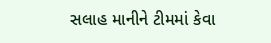સલાહ માનીને ટીમમાં કેવા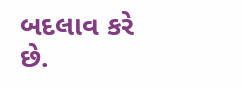બદલાવ કરે છે.